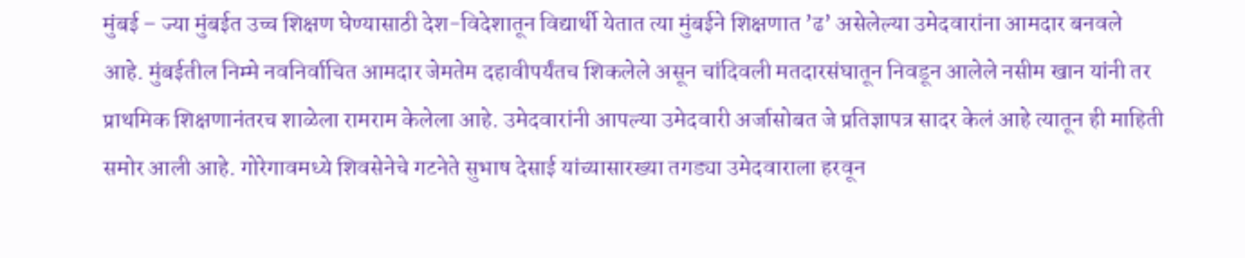मुंबई – ज्या मुंबईत उच्च शिक्षण घेण्यासाठी देश-विदेशातून विद्यार्थी येतात त्या मुंबईने शिक्षणात ’ढ’ असेलेल्या उमेदवारांना आमदार बनवले आहे. मुंबईतील निम्मे नवनिर्वाचित आमदार जेमतेम दहावीपर्यंतच शिकलेले असून चांदिवली मतदारसंघातून निवडून आलेले नसीम खान यांनी तर प्राथमिक शिक्षणानंतरच शाळेला रामराम केलेला आहे. उमेदवारांनी आपल्या उमेदवारी अर्जासोबत जे प्रतिज्ञापत्र सादर केलं आहे त्यातून ही माहिती समोर आली आहे. गोरेगावमध्ये शिवसेनेचे गटनेते सुभाष देसाई यांच्यासारख्या तगड्या उमेदवाराला हरवून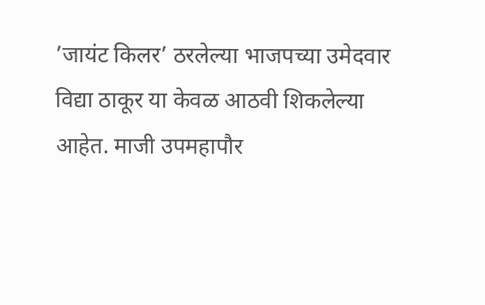’जायंट किलर’ ठरलेल्या भाजपच्या उमेदवार विद्या ठाकूर या केवळ आठवी शिकलेल्या आहेत. माजी उपमहापौर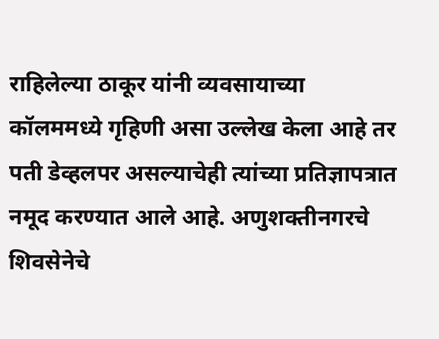राहिलेल्या ठाकूर यांनी व्यवसायाच्या कॉलममध्ये गृहिणी असा उल्लेख केला आहे तर पती डेव्हलपर असल्याचेही त्यांच्या प्रतिज्ञापत्रात नमूद करण्यात आले आहे. अणुशक्तीनगरचे शिवसेनेचे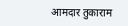आमदार तुकाराम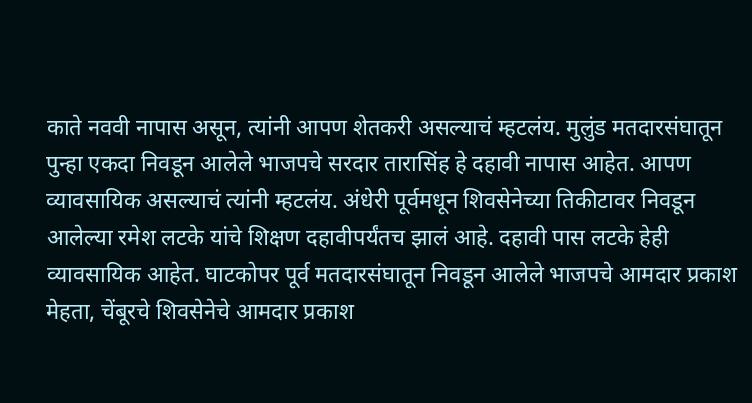काते नववी नापास असून, त्यांनी आपण शेतकरी असल्याचं म्हटलंय. मुलुंड मतदारसंघातून पुन्हा एकदा निवडून आलेले भाजपचे सरदार तारासिंह हे दहावी नापास आहेत. आपण व्यावसायिक असल्याचं त्यांनी म्हटलंय. अंधेरी पूर्वमधून शिवसेनेच्या तिकीटावर निवडून आलेल्या रमेश लटके यांचे शिक्षण दहावीपर्यंतच झालं आहे. दहावी पास लटके हेही व्यावसायिक आहेत. घाटकोपर पूर्व मतदारसंघातून निवडून आलेले भाजपचे आमदार प्रकाश मेहता, चेंबूरचे शिवसेनेचे आमदार प्रकाश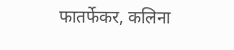फातर्फेकर, कलिना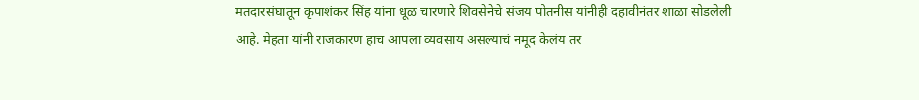मतदारसंघातून कृपाशंकर सिंह यांना धूळ चारणारे शिवसेनेचे संजय पोतनीस यांनीही दहावीनंतर शाळा सोडलेली आहे. मेहता यांनी राजकारण हाच आपला व्यवसाय असल्याचं नमूद केलंय तर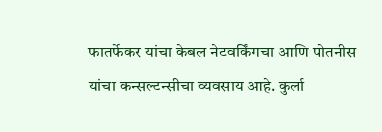फातर्फेकर यांचा केबल नेटवर्किंगचा आणि पोतनीस यांचा कन्सल्टन्सीचा व्यवसाय आहे. कुर्ला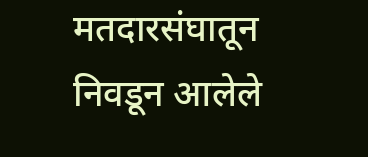मतदारसंघातून निवडून आलेले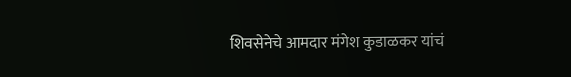शिवसेनेचे आमदार मंगेश कुडाळकर यांचं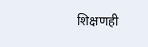शिक्षणही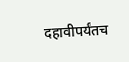दहावीपर्यंतच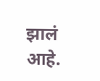झालं आहे.